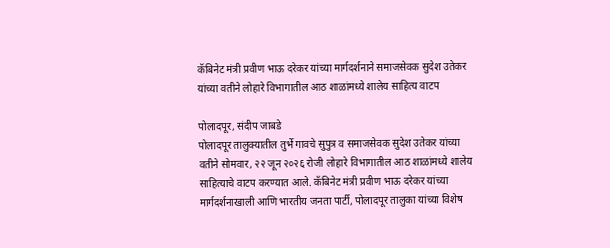कॅबिनेट मंत्री प्रवीण भाऊ दरेकर यांच्या मार्गदर्शनाने समाजसेवक सुदेश उतेकर यांच्या वतीने लोहारे विभागातील आठ शाळांमध्ये शालेय साहित्य वाटप

पोलादपूर, संदीप जाबडे
पोलादपूर तालुक्यातील तुर्भे गावचे सुपुत्र व समाजसेवक सुदेश उतेकर यांच्या वतीने सोमवार, २२ जून २०२६ रोजी लोहारे विभागातील आठ शाळांमध्ये शालेय साहित्याचे वाटप करण्यात आले. कॅबिनेट मंत्री प्रवीण भाऊ दरेकर यांच्या मार्गदर्शनाखाली आणि भारतीय जनता पार्टी, पोलादपूर तालुका यांच्या विशेष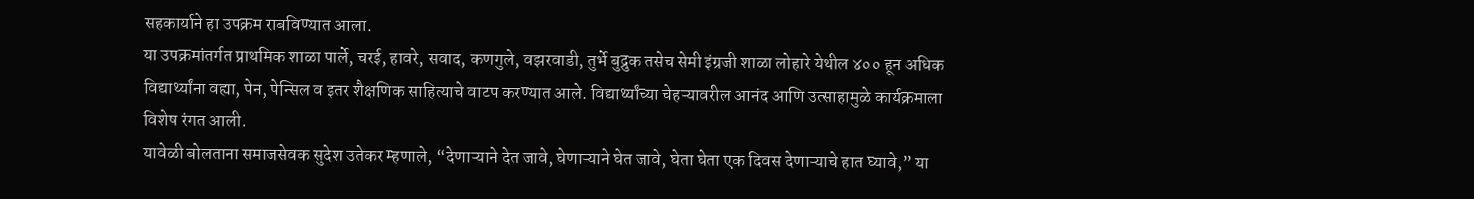सहकार्याने हा उपक्रम राबविण्यात आला.
या उपक्रमांतर्गत प्राथमिक शाळा पार्ले, चरई, हावरे, सवाद, कणगुले, वझरवाडी, तुर्भे बुद्रुक तसेच सेमी इंग्रजी शाळा लोहारे येथील ४०० हून अधिक विद्यार्थ्यांना वह्या, पेन, पेन्सिल व इतर शैक्षणिक साहित्याचे वाटप करण्यात आले. विद्यार्थ्यांच्या चेहऱ्यावरील आनंद आणि उत्साहामुळे कार्यक्रमाला विशेष रंगत आली.
यावेळी बोलताना समाजसेवक सुदेश उतेकर म्हणाले, “देणाऱ्याने देत जावे, घेणाऱ्याने घेत जावे, घेता घेता एक दिवस देणाऱ्याचे हात घ्यावे,” या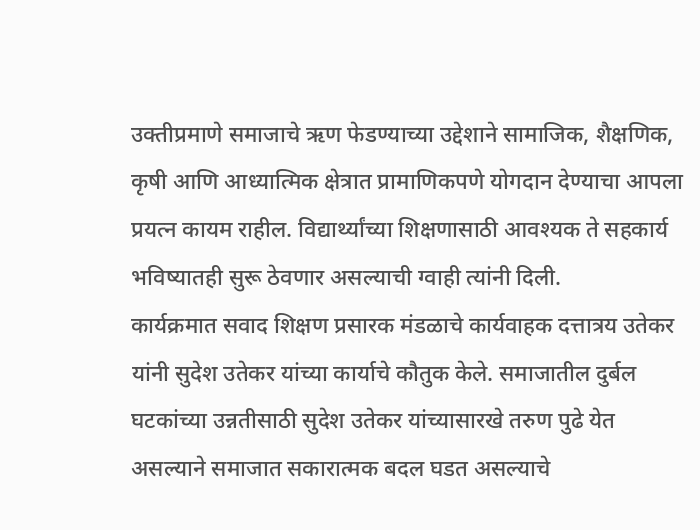उक्तीप्रमाणे समाजाचे ऋण फेडण्याच्या उद्देशाने सामाजिक, शैक्षणिक, कृषी आणि आध्यात्मिक क्षेत्रात प्रामाणिकपणे योगदान देण्याचा आपला प्रयत्न कायम राहील. विद्यार्थ्यांच्या शिक्षणासाठी आवश्यक ते सहकार्य भविष्यातही सुरू ठेवणार असल्याची ग्वाही त्यांनी दिली.
कार्यक्रमात सवाद शिक्षण प्रसारक मंडळाचे कार्यवाहक दत्तात्रय उतेकर यांनी सुदेश उतेकर यांच्या कार्याचे कौतुक केले. समाजातील दुर्बल घटकांच्या उन्नतीसाठी सुदेश उतेकर यांच्यासारखे तरुण पुढे येत असल्याने समाजात सकारात्मक बदल घडत असल्याचे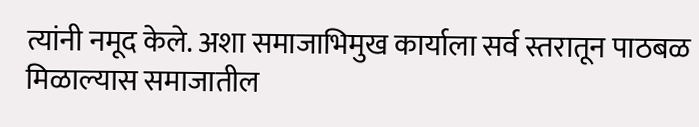त्यांनी नमूद केले. अशा समाजाभिमुख कार्याला सर्व स्तरातून पाठबळ मिळाल्यास समाजातील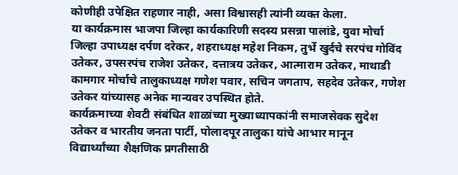कोणीही उपेक्षित राहणार नाही, असा विश्वासही त्यांनी व्यक्त केला.
या कार्यक्रमास भाजपा जिल्हा कार्यकारिणी सदस्य प्रसन्ना पालांडे, युवा मोर्चा जिल्हा उपाध्यक्ष दर्पण दरेकर, शहराध्यक्ष महेश निकम, तुर्भे खुर्दचे सरपंच गोविंद उतेकर, उपसरपंच राजेश उतेकर, दत्तात्रय उतेकर, आत्माराम उतेकर, माथाडी कामगार मोर्चाचे तालुकाध्यक्ष गणेश पवार, सचिन जगताप, सहदेव उतेकर, गणेश उतेकर यांच्यासह अनेक मान्यवर उपस्थित होते.
कार्यक्रमाच्या शेवटी संबंधित शाळांच्या मुख्याध्यापकांनी समाजसेवक सुदेश उतेकर व भारतीय जनता पार्टी, पोलादपूर तालुका यांचे आभार मानून विद्यार्थ्यांच्या शैक्षणिक प्रगतीसाठी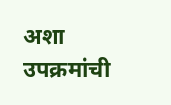अशा उपक्रमांची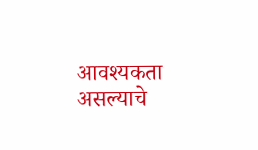आवश्यकता असल्याचे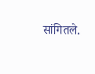सांगितले.